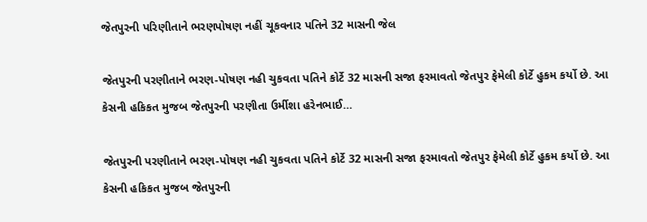જેતપુરની પરિણીતાને ભરણપોષણ નહીં ચૂકવનાર પતિને 32 માસની જેલ

જેતપુરની પરણીતાને ભરણ-પોષણ નહી ચુકવતા પતિને કોર્ટે 32 માસની સજા ફરમાવતો જેતપુર ફેમેલી કોર્ટે હુકમ કર્યો છે. આ કેસની હકિકત મુજબ જેતપુરની પરણીતા ઉર્મીશા હરેનભાઈ…

જેતપુરની પરણીતાને ભરણ-પોષણ નહી ચુકવતા પતિને કોર્ટે 32 માસની સજા ફરમાવતો જેતપુર ફેમેલી કોર્ટે હુકમ કર્યો છે. આ કેસની હકિકત મુજબ જેતપુરની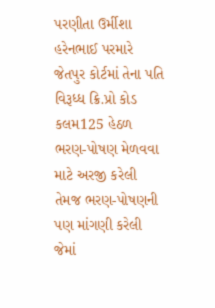પરણીતા ઉર્મીશા હરેનભાઈ પરમારે જેતપુર કોર્ટમાં તેના પતિ વિરૂધ્ધ ક્રિ.પ્રો કોડ કલમ125 હેઠળ ભરણ-પોષણ મેળવવા માટે અરજી કરેલી તેમજ ભરણ-પોષણની પણ માંગણી કરેલી જેમાં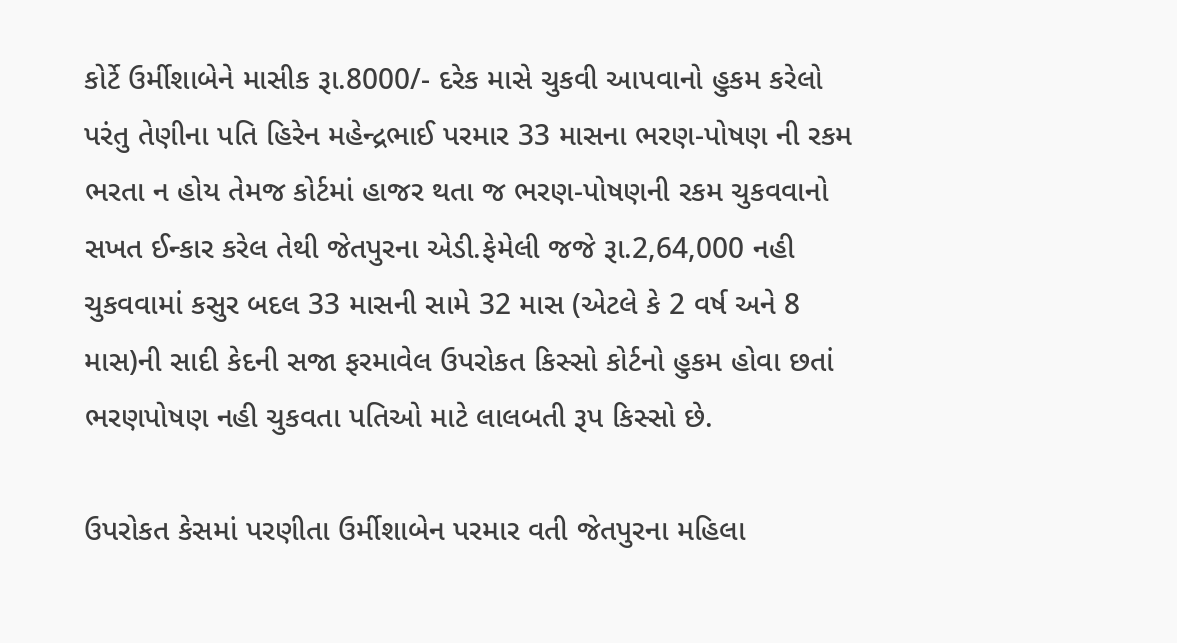કોર્ટે ઉર્મીશાબેને માસીક રૂા.8000/- દરેક માસે ચુકવી આપવાનો હુકમ કરેલો પરંતુ તેણીના પતિ હિરેન મહેન્દ્રભાઈ પરમાર 33 માસના ભરણ-પોષણ ની રકમ ભરતા ન હોય તેમજ કોર્ટમાં હાજર થતા જ ભરણ-પોષણની રકમ ચુકવવાનો સખત ઈન્કાર કરેલ તેથી જેતપુરના એડી.ફેમેલી જજે રૂા.2,64,000 નહી ચુકવવામાં કસુર બદલ 33 માસની સામે 32 માસ (એટલે કે 2 વર્ષ અને 8 માસ)ની સાદી કેદની સજા ફરમાવેલ ઉપરોકત કિસ્સો કોર્ટનો હુકમ હોવા છતાં ભરણપોષણ નહી ચુકવતા પતિઓ માટે લાલબતી રૂપ કિસ્સો છે.

ઉપરોકત કેસમાં પરણીતા ઉર્મીશાબેન પરમાર વતી જેતપુરના મહિલા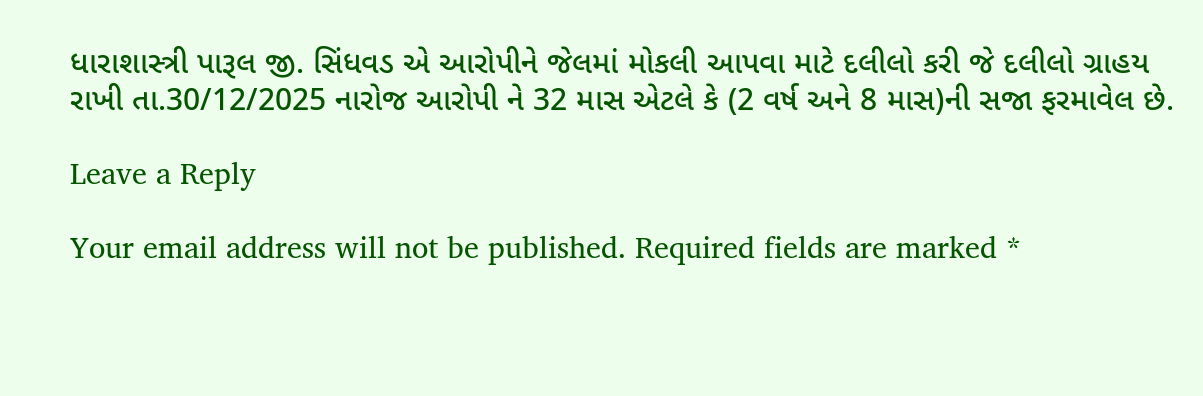ધારાશાસ્ત્રી પારૂલ જી. સિંધવડ એ આરોપીને જેલમાં મોકલી આપવા માટે દલીલો કરી જે દલીલો ગ્રાહય રાખી તા.30/12/2025 નારોજ આરોપી ને 32 માસ એટલે કે (2 વર્ષ અને 8 માસ)ની સજા ફરમાવેલ છે.

Leave a Reply

Your email address will not be published. Required fields are marked *